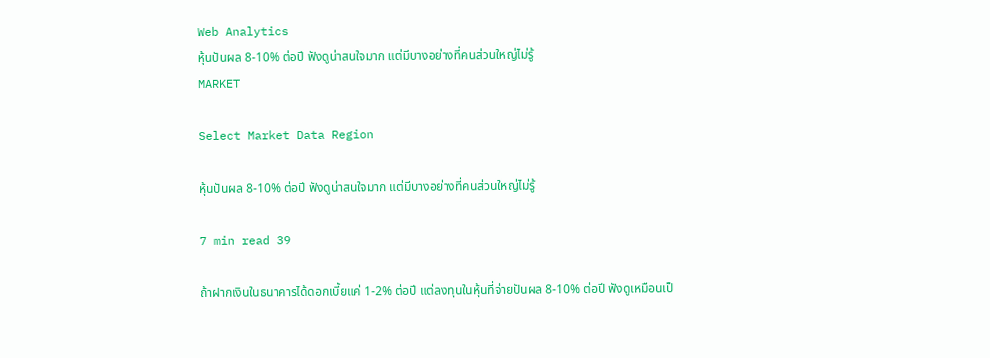Web Analytics
หุ้นปันผล 8-10% ต่อปี ฟังดูน่าสนใจมาก แต่มีบางอย่างที่คนส่วนใหญ่ไม่รู้
MARKET

Select Market Data Region

หุ้นปันผล 8-10% ต่อปี ฟังดูน่าสนใจมาก แต่มีบางอย่างที่คนส่วนใหญ่ไม่รู้

7 min read 39

ถ้าฝากเงินในธนาคารได้ดอกเบี้ยแค่ 1-2% ต่อปี แต่ลงทุนในหุ้นที่จ่ายปันผล 8-10% ต่อปี ฟังดูเหมือนเป็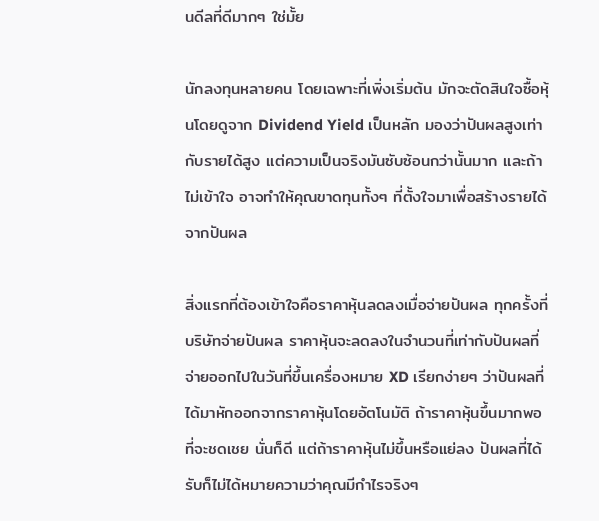นดีลที่ดีมากๆ ใช่มั้ย

นักลงทุนหลายคน โดยเฉพาะที่เพิ่งเริ่มต้น มักจะตัดสินใจซื้อหุ้นโดยดูจาก Dividend Yield เป็นหลัก มองว่าปันผลสูงเท่ากับรายได้สูง แต่ความเป็นจริงมันซับซ้อนกว่านั้นมาก และถ้าไม่เข้าใจ อาจทำให้คุณขาดทุนทั้งๆ ที่ตั้งใจมาเพื่อสร้างรายได้จากปันผล

สิ่งแรกที่ต้องเข้าใจคือราคาหุ้นลดลงเมื่อจ่ายปันผล ทุกครั้งที่บริษัทจ่ายปันผล ราคาหุ้นจะลดลงในจำนวนที่เท่ากับปันผลที่จ่ายออกไปในวันที่ขึ้นเครื่องหมาย XD เรียกง่ายๆ ว่าปันผลที่ได้มาหักออกจากราคาหุ้นโดยอัตโนมัติ ถ้าราคาหุ้นขึ้นมากพอที่จะชดเชย นั่นก็ดี แต่ถ้าราคาหุ้นไม่ขึ้นหรือแย่ลง ปันผลที่ได้รับก็ไม่ได้หมายความว่าคุณมีกำไรจริงๆ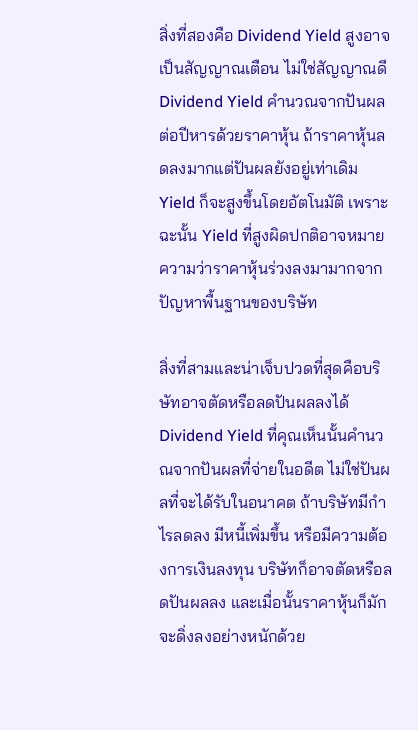สิ่งที่สองคือ Dividend Yield สูงอาจเป็นสัญญาณเตือน ไม่ใช่สัญญาณดี Dividend Yield คำนวณจากปันผลต่อปีหารด้วยราคาหุ้น ถ้าราคาหุ้นลดลงมากแต่ปันผลยังอยู่เท่าเดิม Yield ก็จะสูงขึ้นโดยอัตโนมัติ เพราะฉะนั้น Yield ที่สูงผิดปกติอาจหมายความว่าราคาหุ้นร่วงลงมามากจากปัญหาพื้นฐานของบริษัท

สิ่งที่สามและน่าเจ็บปวดที่สุดคือบริษัทอาจตัดหรือลดปันผลลงได้ Dividend Yield ที่คุณเห็นนั้นคำนวณจากปันผลที่จ่ายในอดีต ไม่ใช่ปันผลที่จะได้รับในอนาคต ถ้าบริษัทมีกำไรลดลง มีหนี้เพิ่มขึ้น หรือมีความต้องการเงินลงทุน บริษัทก็อาจตัดหรือลดปันผลลง และเมื่อนั้นราคาหุ้นก็มักจะดิ่งลงอย่างหนักด้วย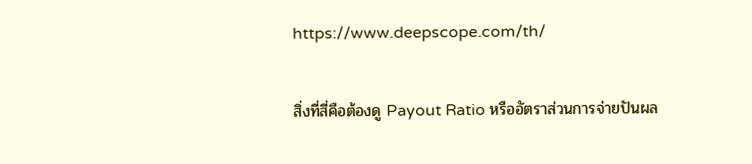https://www.deepscope.com/th/

สิ่งที่สี่คือต้องดู Payout Ratio หรืออัตราส่วนการจ่ายปันผล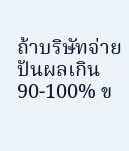ถ้าบริษัทจ่ายปันผลเกิน 90-100% ข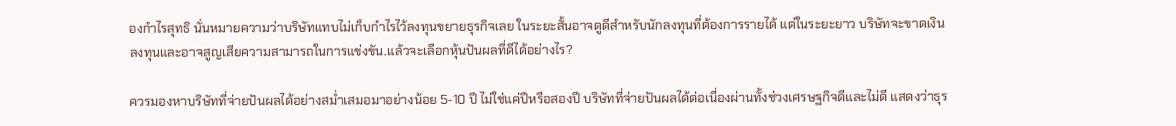องกำไรสุทธิ นั่นหมายความว่าบริษัทแทบไม่เก็บกำไรไว้ลงทุนขยายธุรกิจเลย ในระยะสั้นอาจดูดีสำหรับนักลงทุนที่ต้องการรายได้ แต่ในระยะยาว บริษัทจะขาดเงินลงทุนและอาจสูญเสียความสามารถในการแข่งขัน.แล้วจะเลือกหุ้นปันผลที่ดีได้อย่างไร?

ควรมองหาบริษัทที่จ่ายปันผลได้อย่างสม่ำเสมอมาอย่างน้อย 5-10 ปี ไม่ใช่แค่ปีหรือสองปี บริษัทที่จ่ายปันผลได้ต่อเนื่องผ่านทั้งช่วงเศรษฐกิจดีและไม่ดี แสดงว่าธุร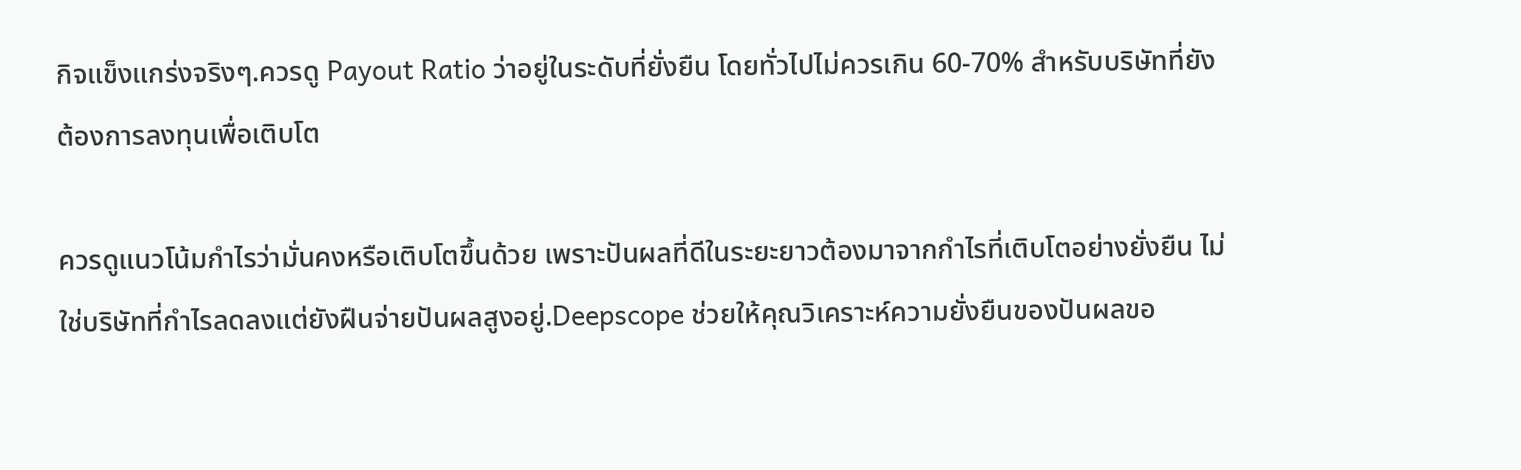กิจแข็งแกร่งจริงๆ.ควรดู Payout Ratio ว่าอยู่ในระดับที่ยั่งยืน โดยทั่วไปไม่ควรเกิน 60-70% สำหรับบริษัทที่ยังต้องการลงทุนเพื่อเติบโต

ควรดูแนวโน้มกำไรว่ามั่นคงหรือเติบโตขึ้นด้วย เพราะปันผลที่ดีในระยะยาวต้องมาจากกำไรที่เติบโตอย่างยั่งยืน ไม่ใช่บริษัทที่กำไรลดลงแต่ยังฝืนจ่ายปันผลสูงอยู่.Deepscope ช่วยให้คุณวิเคราะห์ความยั่งยืนของปันผลขอ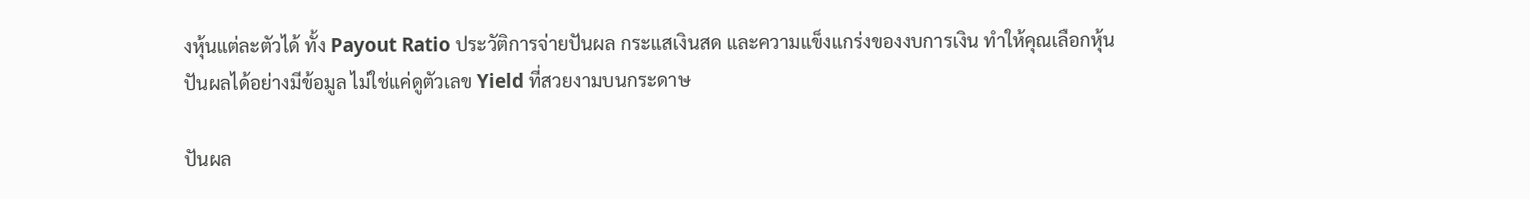งหุ้นแต่ละตัวได้ ทั้ง Payout Ratio ประวัติการจ่ายปันผล กระแสเงินสด และความแข็งแกร่งของงบการเงิน ทำให้คุณเลือกหุ้นปันผลได้อย่างมีข้อมูล ไม่ใช่แค่ดูตัวเลข Yield ที่สวยงามบนกระดาษ

ปันผล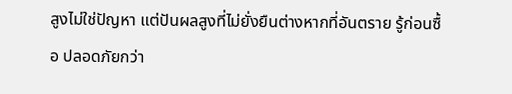สูงไม่ใช่ปัญหา แต่ปันผลสูงที่ไม่ยั่งยืนต่างหากที่อันตราย รู้ก่อนซื้อ ปลอดภัยกว่า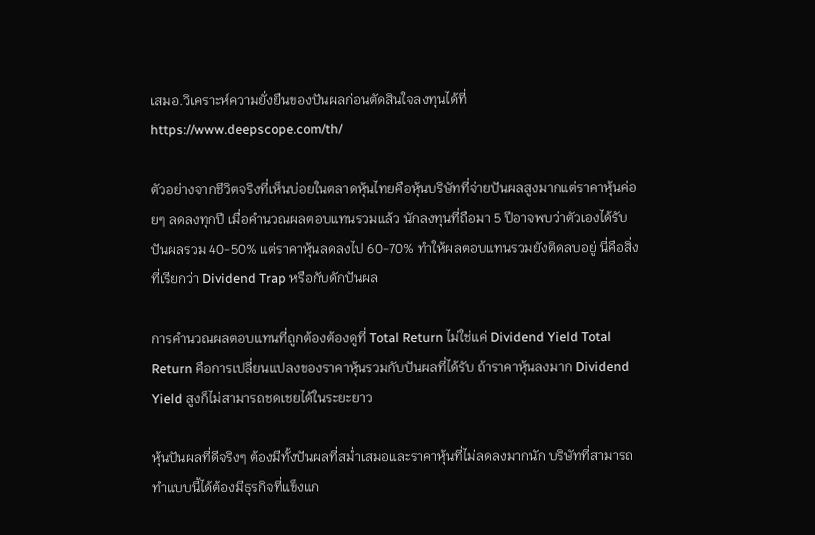เสมอ.วิเคราะห์ความยั่งยืนของปันผลก่อนตัดสินใจลงทุนได้ที่ https://www.deepscope.com/th/

ตัวอย่างจากชีวิตจริงที่เห็นบ่อยในตลาดหุ้นไทยคือหุ้นบริษัทที่จ่ายปันผลสูงมากแต่ราคาหุ้นค่อยๆ ลดลงทุกปี เมื่อคำนวณผลตอบแทนรวมแล้ว นักลงทุนที่ถือมา 5 ปีอาจพบว่าตัวเองได้รับปันผลรวม 40-50% แต่ราคาหุ้นลดลงไป 60-70% ทำให้ผลตอบแทนรวมยังติดลบอยู่ นี่คือสิ่งที่เรียกว่า Dividend Trap หรือกับดักปันผล

การคำนวณผลตอบแทนที่ถูกต้องต้องดูที่ Total Return ไม่ใช่แค่ Dividend Yield Total Return คือการเปลี่ยนแปลงของราคาหุ้นรวมกับปันผลที่ได้รับ ถ้าราคาหุ้นลงมาก Dividend Yield สูงก็ไม่สามารถชดเชยได้ในระยะยาว

หุ้นปันผลที่ดีจริงๆ ต้องมีทั้งปันผลที่สม่ำเสมอและราคาหุ้นที่ไม่ลดลงมากนัก บริษัทที่สามารถทำแบบนี้ได้ต้องมีธุรกิจที่แข็งแก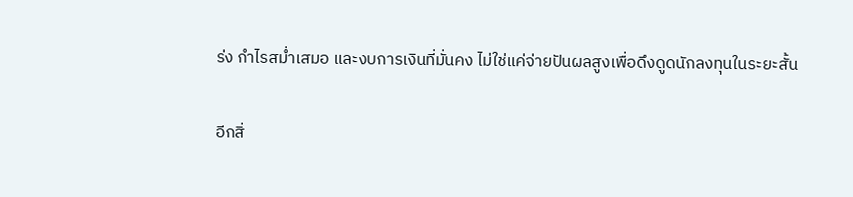ร่ง กำไรสม่ำเสมอ และงบการเงินที่มั่นคง ไม่ใช่แค่จ่ายปันผลสูงเพื่อดึงดูดนักลงทุนในระยะสั้น

อีกสิ่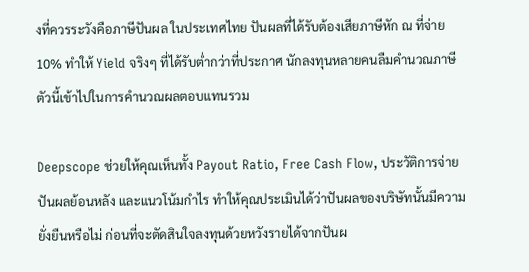งที่ควรระวังคือภาษีปันผล ในประเทศไทย ปันผลที่ได้รับต้องเสียภาษีหัก ณ ที่จ่าย 10% ทำให้ Yield จริงๆ ที่ได้รับต่ำกว่าที่ประกาศ นักลงทุนหลายคนลืมคำนวณภาษีตัวนี้เข้าไปในการคำนวณผลตอบแทนรวม

Deepscope ช่วยให้คุณเห็นทั้ง Payout Ratio, Free Cash Flow, ประวัติการจ่ายปันผลย้อนหลัง และแนวโน้มกำไร ทำให้คุณประเมินได้ว่าปันผลของบริษัทนั้นมีความยั่งยืนหรือไม่ ก่อนที่จะตัดสินใจลงทุนด้วยหวังรายได้จากปันผ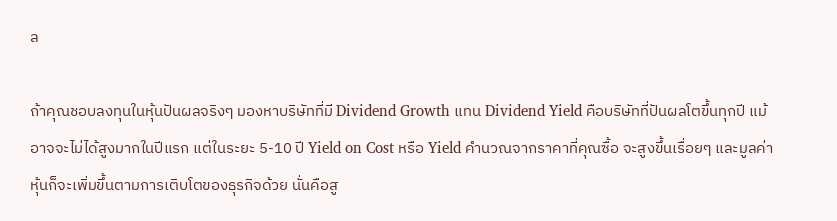ล

ถ้าคุณชอบลงทุนในหุ้นปันผลจริงๆ มองหาบริษัทที่มี Dividend Growth แทน Dividend Yield คือบริษัทที่ปันผลโตขึ้นทุกปี แม้อาจจะไม่ได้สูงมากในปีแรก แต่ในระยะ 5-10 ปี Yield on Cost หรือ Yield คำนวณจากราคาที่คุณซื้อ จะสูงขึ้นเรื่อยๆ และมูลค่าหุ้นก็จะเพิ่มขึ้นตามการเติบโตของธุรกิจด้วย นั่นคือสู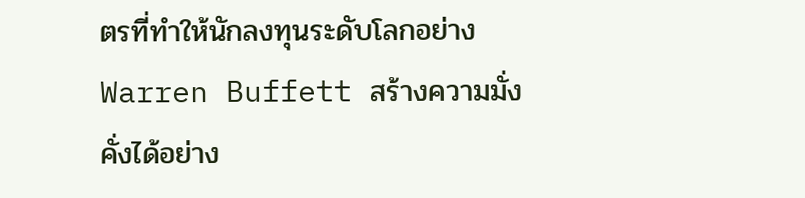ตรที่ทำให้นักลงทุนระดับโลกอย่าง Warren Buffett สร้างความมั่งคั่งได้อย่าง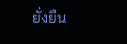ยั่งยืน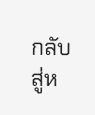กลับสู่ห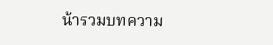น้ารวมบทความ